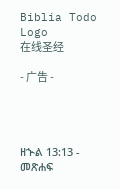Biblia Todo Logo
在线圣经

- 广告 -




ዘኍል 13:13 - መጽሐፍ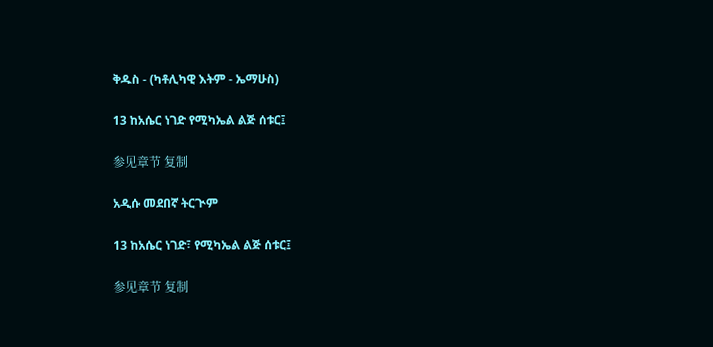ቅዱስ - (ካቶሊካዊ እትም - ኤማሁስ)

13 ከአሴር ነገድ የሚካኤል ልጅ ሰቱር፤

参见章节 复制

አዲሱ መደበኛ ትርጒም

13 ከአሴር ነገድ፣ የሚካኤል ልጅ ሰቱር፤

参见章节 复制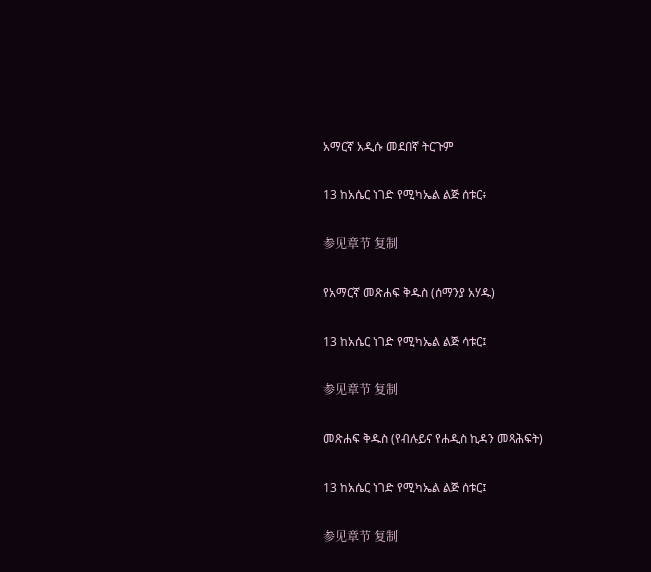አማርኛ አዲሱ መደበኛ ትርጉም

13 ከአሴር ነገድ የሚካኤል ልጅ ሰቱር፥

参见章节 复制

የአማርኛ መጽሐፍ ቅዱስ (ሰማንያ አሃዱ)

13 ከአሴር ነገድ የሚካኤል ልጅ ሳቱር፤

参见章节 复制

መጽሐፍ ቅዱስ (የብሉይና የሐዲስ ኪዳን መጻሕፍት)

13 ከአሴር ነገድ የሚካኤል ልጅ ሰቱር፤

参见章节 复制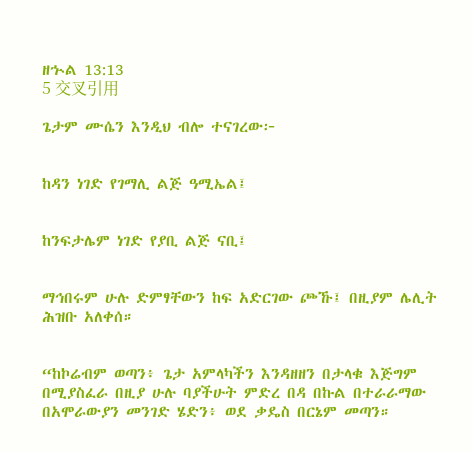ዘኍል 13:13
5 交叉引用

ጌታም ሙሴን እንዲህ ብሎ ተናገረው፦


ከዳን ነገድ የገማሊ ልጅ ዓሚኤል፤


ከንፍታሌም ነገድ የያቢ ልጅ ናቢ፤


ማኅበሩም ሁሉ ድምፃቸውን ከፍ አድርገው ጮኹ፤ በዚያም ሌሊት ሕዝቡ አለቀሰ።


“ከኮሬብም ወጣን፥ ጌታ አምላካችን እንዳዘዘን በታላቁ እጅግም በሚያስፈራ በዚያ ሁሉ ባያችሁት ምድረ በዳ በኩል በተራራማው በአሞራውያን መንገድ ሄድን፥ ወደ ቃዴስ በርኔም መጣን።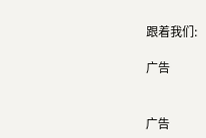跟着我们:

广告


广告